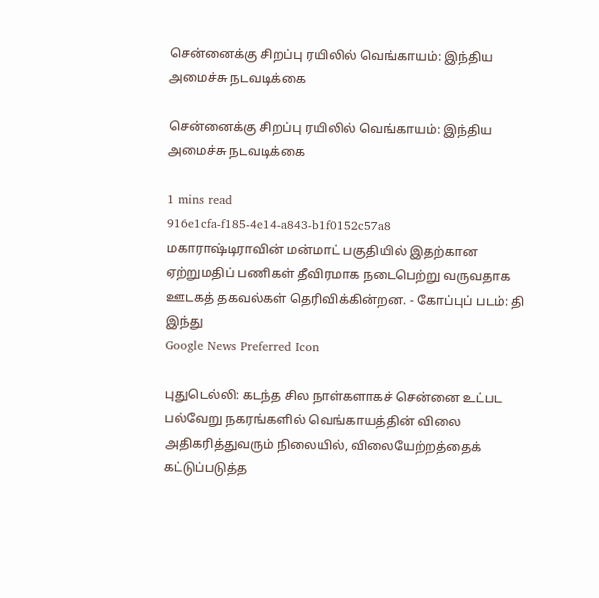சென்னைக்கு சிறப்பு ரயிலில் வெங்காயம்: இந்திய அமைச்சு நடவடிக்கை

சென்னைக்கு சிறப்பு ரயிலில் வெங்காயம்: இந்திய அமைச்சு நடவடிக்கை

1 mins read
916e1cfa-f185-4e14-a843-b1f0152c57a8
மகாராஷ்டிராவின் மன்மாட் பகுதியில் இதற்கான ஏற்றுமதிப் பணிகள் தீவிரமாக நடைபெற்று வருவதாக ஊடகத் தகவல்கள் தெரிவிக்கின்றன. - கோப்புப் படம்: தி இந்து
Google News Preferred Icon

புதுடெல்லி: கடந்த சில நாள்களாகச் சென்னை உட்பட பல்வேறு நகரங்களில் வெங்காயத்தின் விலை அதிகரித்துவரும் நிலையில், விலையேற்றத்தைக் கட்டுப்படுத்த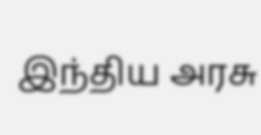இந்திய அரசு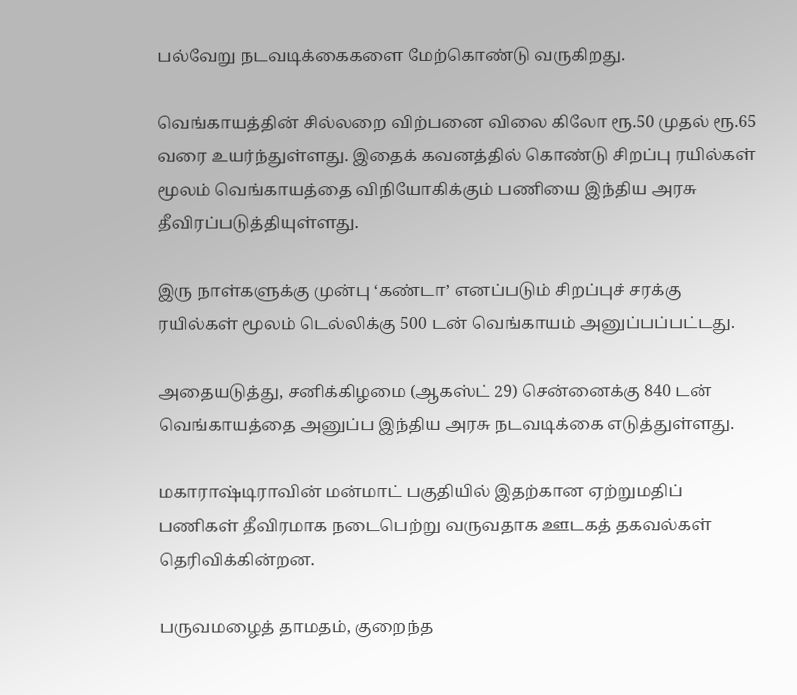பல்வேறு நடவடிக்கைகளை மேற்கொண்டு வருகிறது.

வெங்காயத்தின் சில்லறை விற்பனை விலை கிலோ ரூ.50 முதல் ரூ.65 வரை உயர்ந்துள்ளது. இதைக் கவனத்தில் கொண்டு சிறப்பு ரயில்கள் மூலம் வெங்காயத்தை விநியோகிக்கும் பணியை இந்திய அரசு தீவிரப்படுத்தியுள்ளது.

இரு நாள்களுக்கு முன்பு ‘கண்டா’ எனப்படும் சிறப்புச் சரக்கு ரயில்கள் மூலம் டெல்லிக்கு 500 டன் வெங்காயம் அனுப்பப்பட்டது.

அதையடுத்து, சனிக்கிழமை (ஆகஸ்ட் 29) சென்னைக்கு 840 டன் வெங்காயத்தை அனுப்ப இந்திய அரசு நடவடிக்கை எடுத்துள்ளது.

மகாராஷ்டிராவின் மன்மாட் பகுதியில் இதற்கான ஏற்றுமதிப் பணிகள் தீவிரமாக நடைபெற்று வருவதாக ஊடகத் தகவல்கள் தெரிவிக்கின்றன.

பருவமழைத் தாமதம், குறைந்த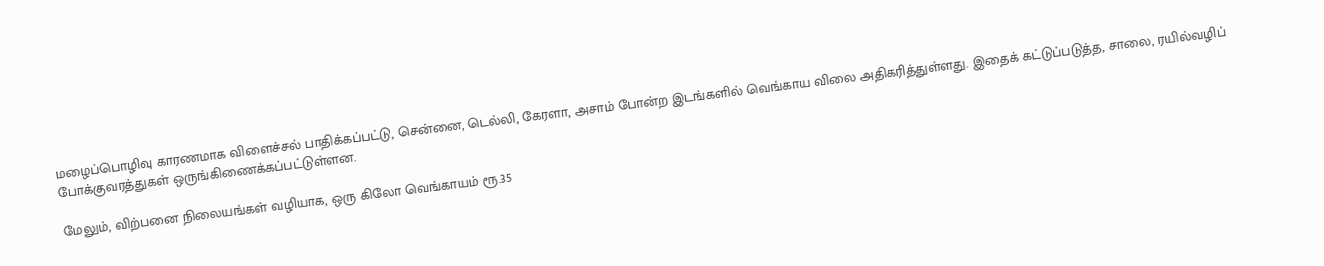மழைப்பொழிவு காரணமாக விளைச்சல் பாதிக்கப்பட்டு, சென்னை, டெல்லி, கேரளா, அசாம் போன்ற இடங்களில் வெங்காய விலை அதிகரித்துள்ளது. இதைக் கட்டுப்படுத்த, சாலை, ரயில்வழிப் போக்குவரத்துகள் ஒருங்கிணைக்கப்பட்டுள்ளன.

மேலும், விற்பனை நிலையங்கள் வழியாக, ஒரு கிலோ வெங்காயம் ரூ.35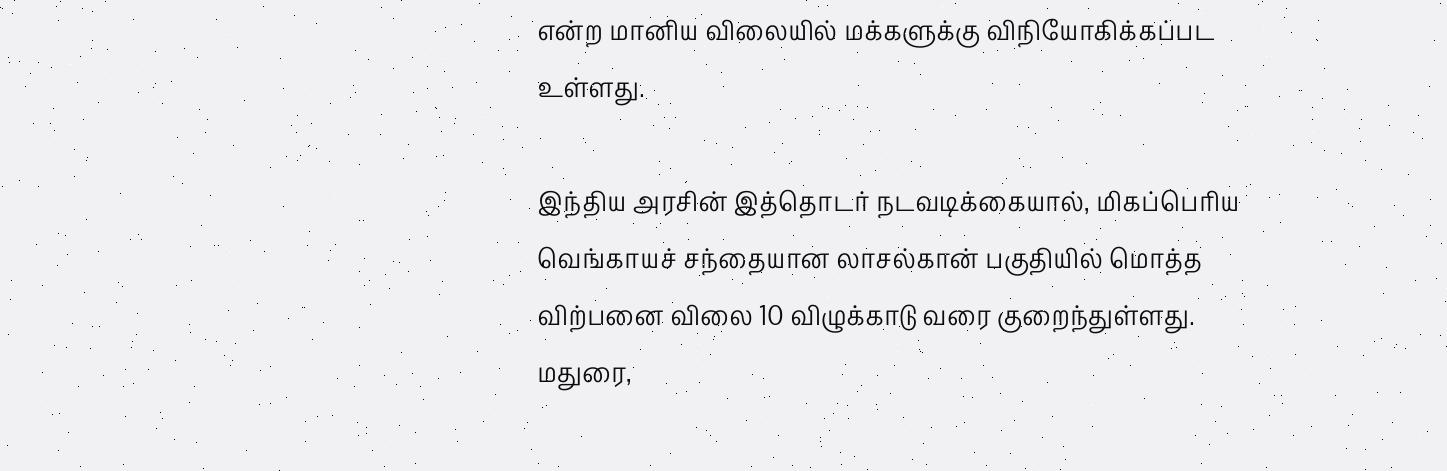என்ற மானிய விலையில் மக்களுக்கு விநியோகிக்கப்பட உள்ளது.

இந்திய அரசின் இத்தொடர் நடவடிக்கையால், மிகப்பெரிய வெங்காயச் சந்தையான லாசல்கான் பகுதியில் மொத்த விற்பனை விலை 10 விழுக்காடு வரை குறைந்துள்ளது. மதுரை,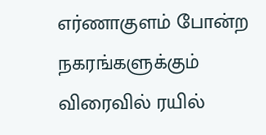எர்ணாகுளம் போன்ற நகரங்களுக்கும் விரைவில் ரயில்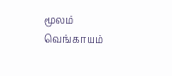மூலம் வெங்காயம்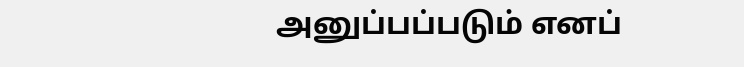அனுப்பப்படும் எனப்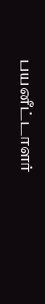பயனீட்டாளர்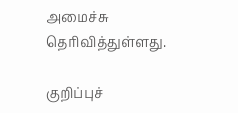அமைச்சு தெரிவித்துள்ளது.

குறிப்புச்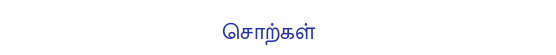சொற்கள்